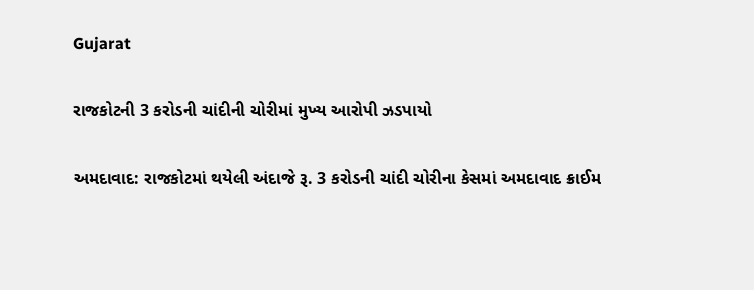Gujarat

રાજકોટની 3 કરોડની ચાંદીની ચોરીમાં મુખ્ય આરોપી ઝડપાયો

અમદાવાદ: રાજકોટમાં થયેલી અંદાજે રૂ. 3 કરોડની ચાંદી ચોરીના કેસમાં અમદાવાદ ક્રાઈમ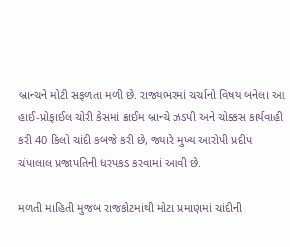બ્રાન્ચને મોટી સફળતા મળી છે. રાજ્યભરમાં ચર્ચાનો વિષય બનેલા આ હાઈ-પ્રોફાઈલ ચોરી કેસમાં ક્રાઈમ બ્રાન્ચે ઝડપી અને ચોક્કસ કાર્યવાહી કરી 40 કિલો ચાંદી કબજે કરી છે, જ્યારે મુખ્ય આરોપી પ્રદીપ ચંપાલાલ પ્રજાપતિની ધરપકડ કરવામાં આવી છે.

મળતી માહિતી મુજબ રાજકોટમાંથી મોટા પ્રમાણમાં ચાંદીની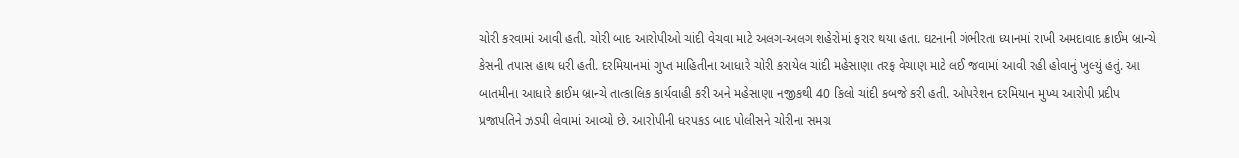ચોરી કરવામાં આવી હતી. ચોરી બાદ આરોપીઓ ચાંદી વેચવા માટે અલગ-અલગ શહેરોમાં ફરાર થયા હતા. ઘટનાની ગંભીરતા ધ્યાનમાં રાખી અમદાવાદ ક્રાઈમ બ્રાન્ચે કેસની તપાસ હાથ ધરી હતી. દરમિયાનમાં ગુપ્ત માહિતીના આધારે ચોરી કરાયેલ ચાંદી મહેસાણા તરફ વેચાણ માટે લઈ જવામાં આવી રહી હોવાનું ખુલ્યું હતું. આ બાતમીના આધારે ક્રાઈમ બ્રાન્ચે તાત્કાલિક કાર્યવાહી કરી અને મહેસાણા નજીકથી 40 કિલો ચાંદી કબજે કરી હતી. ઓપરેશન દરમિયાન મુખ્ય આરોપી પ્રદીપ પ્રજાપતિને ઝડપી લેવામાં આવ્યો છે. આરોપીની ધરપકડ બાદ પોલીસને ચોરીના સમગ્ર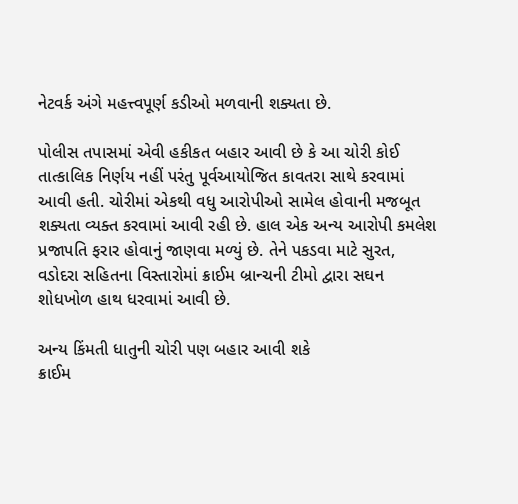નેટવર્ક અંગે મહત્ત્વપૂર્ણ કડીઓ મળવાની શક્યતા છે.

પોલીસ તપાસમાં એવી હકીકત બહાર આવી છે કે આ ચોરી કોઈ તાત્કાલિક નિર્ણય નહીં પરંતુ પૂર્વઆયોજિત કાવતરા સાથે કરવામાં આવી હતી. ચોરીમાં એકથી વધુ આરોપીઓ સામેલ હોવાની મજબૂત શક્યતા વ્યક્ત કરવામાં આવી રહી છે. હાલ એક અન્ય આરોપી કમલેશ પ્રજાપતિ ફરાર હોવાનું જાણવા મળ્યું છે. તેને પકડવા માટે સુરત, વડોદરા સહિતના વિસ્તારોમાં ક્રાઈમ બ્રાન્ચની ટીમો દ્વારા સઘન શોધખોળ હાથ ધરવામાં આવી છે.

અન્ય કિંમતી ધાતુની ચોરી પણ બહાર આવી શકે
ક્રાઈમ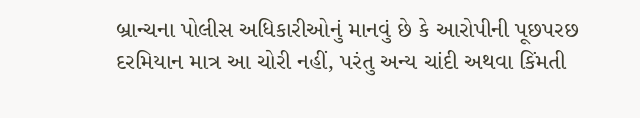બ્રાન્ચના પોલીસ અધિકારીઓનું માનવું છે કે આરોપીની પૂછપરછ દરમિયાન માત્ર આ ચોરી નહીં, પરંતુ અન્ય ચાંદી અથવા કિંમતી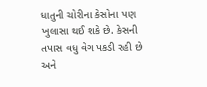ધાતુની ચોરીના કેસોના પણ ખુલાસા થઈ શકે છે. કેસની તપાસ વધુ વેગ પકડી રહી છે અને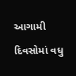આગામી દિવસોમાં વધુ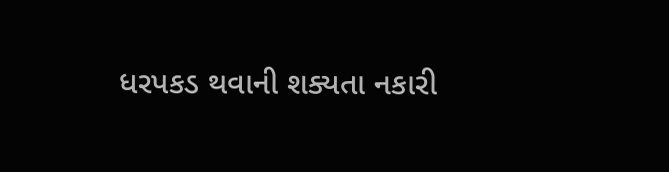ધરપકડ થવાની શક્યતા નકારી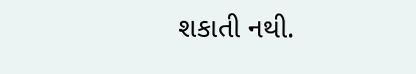શકાતી નથી.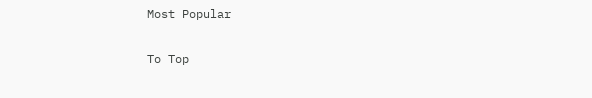Most Popular

To Top